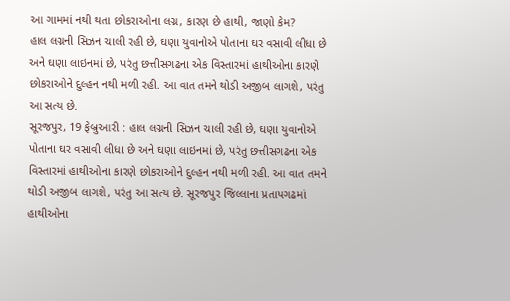આ ગામમાં નથી થતા છોકરાઓના લગ્ન, કારણ છે હાથી, જાણો કેમ?
હાલ લગ્નની સિઝન ચાલી રહી છે, ઘણા યુવાનોએ પોતાના ઘર વસાવી લીધા છે અને ઘણા લાઇનમાં છે, પરંતુ છત્તીસગઢના એક વિસ્તારમાં હાથીઓના કારણે છોકરાઓને દુલ્હન નથી મળી રહી. આ વાત તમને થોડી અજીબ લાગશે, પરંતુ આ સત્ય છે.
સૂરજપુર, 19 ફેબ્રુઆરી : હાલ લગ્નની સિઝન ચાલી રહી છે, ઘણા યુવાનોએ પોતાના ઘર વસાવી લીધા છે અને ઘણા લાઇનમાં છે, પરંતુ છત્તીસગઢના એક વિસ્તારમાં હાથીઓના કારણે છોકરાઓને દુલ્હન નથી મળી રહી. આ વાત તમને થોડી અજીબ લાગશે, પરંતુ આ સત્ય છે. સૂરજપુર જિલ્લાના પ્રતાપગઢમાં હાથીઓના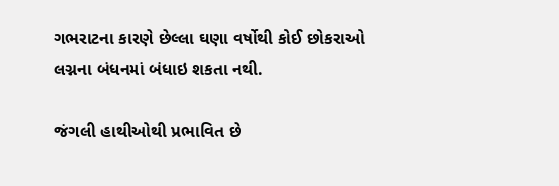ગભરાટના કારણે છેલ્લા ઘણા વર્ષોથી કોઈ છોકરાઓ લગ્નના બંધનમાં બંધાઇ શકતા નથી.

જંગલી હાથીઓથી પ્રભાવિત છે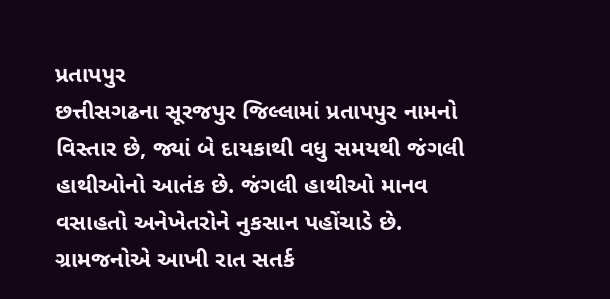પ્રતાપપુર
છત્તીસગઢના સૂરજપુર જિલ્લામાં પ્રતાપપુર નામનો વિસ્તાર છે, જ્યાં બે દાયકાથી વધુ સમયથી જંગલી હાથીઓનો આતંક છે. જંગલી હાથીઓ માનવ વસાહતો અનેખેતરોને નુકસાન પહોંચાડે છે.
ગ્રામજનોએ આખી રાત સતર્ક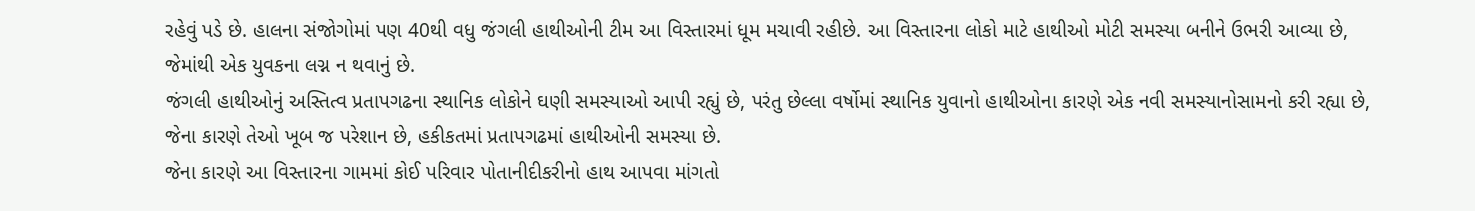રહેવું પડે છે. હાલના સંજોગોમાં પણ 40થી વધુ જંગલી હાથીઓની ટીમ આ વિસ્તારમાં ધૂમ મચાવી રહીછે. આ વિસ્તારના લોકો માટે હાથીઓ મોટી સમસ્યા બનીને ઉભરી આવ્યા છે, જેમાંથી એક યુવકના લગ્ન ન થવાનું છે.
જંગલી હાથીઓનું અસ્તિત્વ પ્રતાપગઢના સ્થાનિક લોકોને ઘણી સમસ્યાઓ આપી રહ્યું છે, પરંતુ છેલ્લા વર્ષોમાં સ્થાનિક યુવાનો હાથીઓના કારણે એક નવી સમસ્યાનોસામનો કરી રહ્યા છે, જેના કારણે તેઓ ખૂબ જ પરેશાન છે, હકીકતમાં પ્રતાપગઢમાં હાથીઓની સમસ્યા છે.
જેના કારણે આ વિસ્તારના ગામમાં કોઈ પરિવાર પોતાનીદીકરીનો હાથ આપવા માંગતો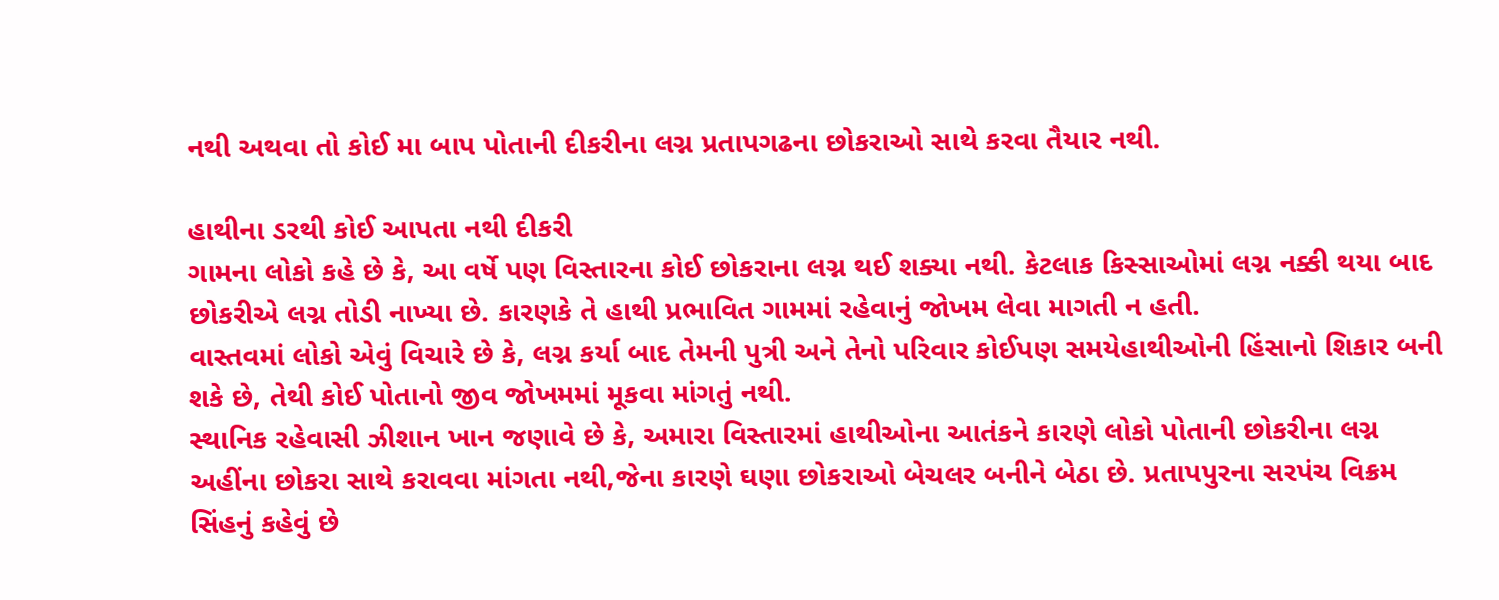નથી અથવા તો કોઈ મા બાપ પોતાની દીકરીના લગ્ન પ્રતાપગઢના છોકરાઓ સાથે કરવા તૈયાર નથી.

હાથીના ડરથી કોઈ આપતા નથી દીકરી
ગામના લોકો કહે છે કે, આ વર્ષે પણ વિસ્તારના કોઈ છોકરાના લગ્ન થઈ શક્યા નથી. કેટલાક કિસ્સાઓમાં લગ્ન નક્કી થયા બાદ છોકરીએ લગ્ન તોડી નાખ્યા છે. કારણકે તે હાથી પ્રભાવિત ગામમાં રહેવાનું જોખમ લેવા માગતી ન હતી.
વાસ્તવમાં લોકો એવું વિચારે છે કે, લગ્ન કર્યા બાદ તેમની પુત્રી અને તેનો પરિવાર કોઈપણ સમયેહાથીઓની હિંસાનો શિકાર બની શકે છે, તેથી કોઈ પોતાનો જીવ જોખમમાં મૂકવા માંગતું નથી.
સ્થાનિક રહેવાસી ઝીશાન ખાન જણાવે છે કે, અમારા વિસ્તારમાં હાથીઓના આતંકને કારણે લોકો પોતાની છોકરીના લગ્ન અહીંના છોકરા સાથે કરાવવા માંગતા નથી,જેના કારણે ઘણા છોકરાઓ બેચલર બનીને બેઠા છે. પ્રતાપપુરના સરપંચ વિક્રમ સિંહનું કહેવું છે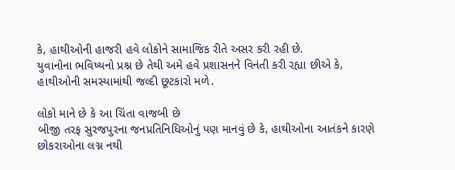કે, હાથીઓની હાજરી હવે લોકોને સામાજિક રીતે અસર કરી રહી છે.
યુવાનોના ભવિષ્યનો પ્રશ્ન છે તેથી અમે હવે પ્રશાસનને વિનંતી કરી રહ્યા છીએ કે, હાથીઓની સમસ્યામાંથી જલ્દી છૂટકારો મળે.

લોકો માને છે કે આ ચિંતા વાજબી છે
બીજી તરફ સુરજપુરના જનપ્રતિનિધિઓનું પણ માનવું છે કે, હાથીઓના આતંકને કારણે છોકરાઓના લગ્ન નથી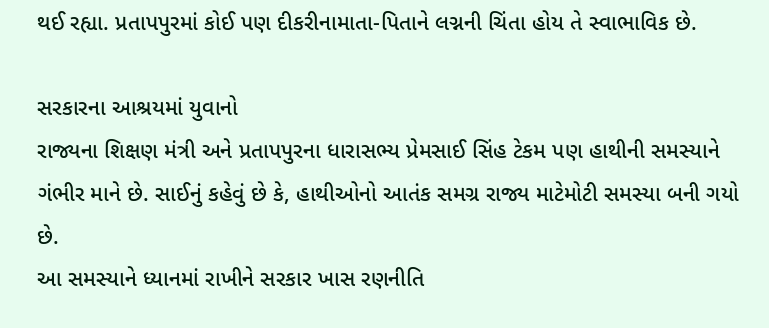થઈ રહ્યા. પ્રતાપપુરમાં કોઈ પણ દીકરીનામાતા-પિતાને લગ્નની ચિંતા હોય તે સ્વાભાવિક છે.

સરકારના આશ્રયમાં યુવાનો
રાજ્યના શિક્ષણ મંત્રી અને પ્રતાપપુરના ધારાસભ્ય પ્રેમસાઈ સિંહ ટેકમ પણ હાથીની સમસ્યાને ગંભીર માને છે. સાઈનું કહેવું છે કે, હાથીઓનો આતંક સમગ્ર રાજ્ય માટેમોટી સમસ્યા બની ગયો છે.
આ સમસ્યાને ધ્યાનમાં રાખીને સરકાર ખાસ રણનીતિ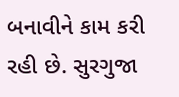બનાવીને કામ કરી રહી છે. સુરગુજા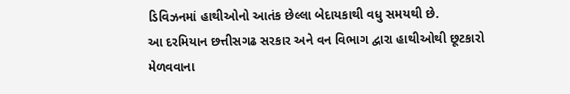ડિવિઝનમાં હાથીઓનો આતંક છેલ્લા બેદાયકાથી વધુ સમયથી છે.
આ દરમિયાન છત્તીસગઢ સરકાર અને વન વિભાગ દ્વારા હાથીઓથી છૂટકારો મેળવવાના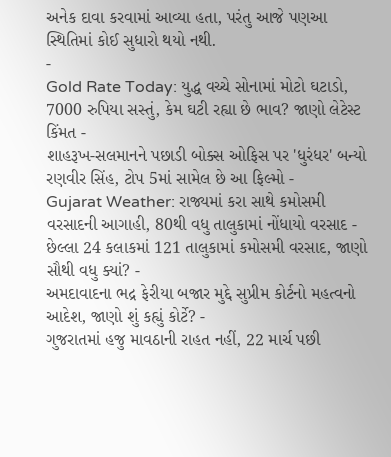અનેક દાવા કરવામાં આવ્યા હતા, પરંતુ આજે પણઆ સ્થિતિમાં કોઈ સુધારો થયો નથી.
-
Gold Rate Today: યુદ્ધ વચ્ચે સોનામાં મોટો ઘટાડો, 7000 રુપિયા સસ્તું, કેમ ઘટી રહ્યા છે ભાવ? જાણો લેટેસ્ટ કિંમત -
શાહરૂખ-સલમાનને પછાડી બોક્સ ઓફિસ પર 'ધુરંધર' બન્યો રણવીર સિંહ, ટોપ 5માં સામેલ છે આ ફિલ્મો -
Gujarat Weather: રાજ્યમાં કરા સાથે કમોસમી વરસાદની આગાહી, 80થી વધુ તાલુકામાં નોંધાયો વરસાદ -
છેલ્લા 24 કલાકમાં 121 તાલુકામાં કમોસમી વરસાદ, જાણો સૌથી વધુ ક્યાં? -
અમદાવાદના ભદ્ર ફેરીયા બજાર મુદ્દે સુપ્રીમ કોર્ટનો મહત્વનો આદેશ, જાણો શું કહ્યું કોર્ટે? -
ગુજરાતમાં હજુ માવઠાની રાહત નહીં, 22 માર્ચ પછી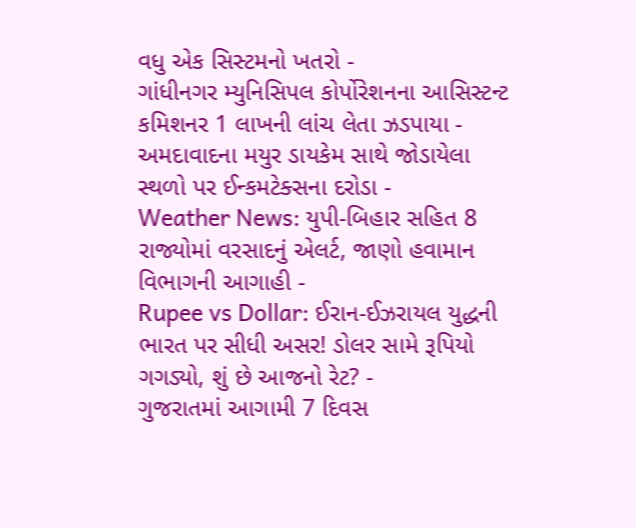વધુ એક સિસ્ટમનો ખતરો -
ગાંધીનગર મ્યુનિસિપલ કોર્પોરેશનના આસિસ્ટન્ટ કમિશનર 1 લાખની લાંચ લેતા ઝડપાયા -
અમદાવાદના મયુર ડાયકેમ સાથે જોડાયેલા સ્થળો પર ઈન્કમટેક્સના દરોડા -
Weather News: યુપી-બિહાર સહિત 8 રાજ્યોમાં વરસાદનું એલર્ટ, જાણો હવામાન વિભાગની આગાહી -
Rupee vs Dollar: ઈરાન-ઈઝરાયલ યુદ્ધની ભારત પર સીધી અસર! ડોલર સામે રૂપિયો ગગડ્યો, શું છે આજનો રેટ? -
ગુજરાતમાં આગામી 7 દિવસ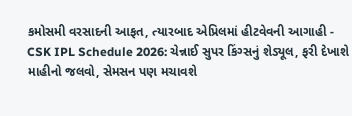કમોસમી વરસાદની આફત, ત્યારબાદ એપ્રિલમાં હીટવેવની આગાહી -
CSK IPL Schedule 2026: ચેન્નાઈ સુપર કિંગ્સનું શેડ્યૂલ, ફરી દેખાશે માહીનો જલવો, સેમસન પણ મચાવશે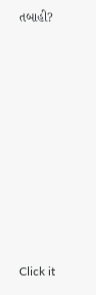તબાહી?











Click it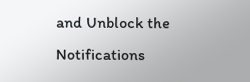and Unblock the Notifications